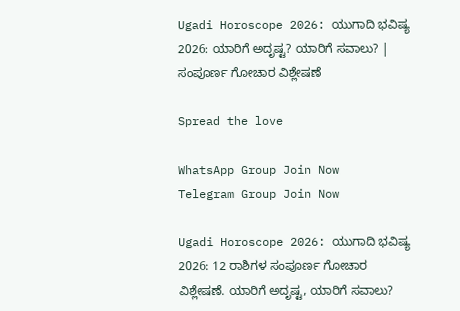Ugadi Horoscope 2026: ಯುಗಾದಿ ಭವಿಷ್ಯ 2026: ಯಾರಿಗೆ ಅದೃಷ್ಟ? ಯಾರಿಗೆ ಸವಾಲು? | ಸಂಪೂರ್ಣ ಗೋಚಾರ ವಿಶ್ಲೇಷಣೆ

Spread the love

WhatsApp Group Join Now
Telegram Group Join Now

Ugadi Horoscope 2026: ಯುಗಾದಿ ಭವಿಷ್ಯ 2026: 12 ರಾಶಿಗಳ ಸಂಪೂರ್ಣ ಗೋಚಾರ ವಿಶ್ಲೇಷಣೆ. ಯಾರಿಗೆ ಅದೃಷ್ಟ, ಯಾರಿಗೆ ಸವಾಲು?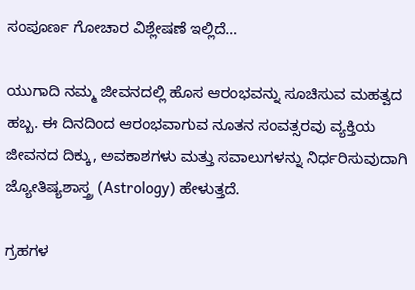ಸಂಪೂರ್ಣ ಗೋಚಾರ ವಿಶ್ಲೇಷಣೆ ಇಲ್ಲಿದೆ…

ಯುಗಾದಿ ನಮ್ಮ ಜೀವನದಲ್ಲಿ ಹೊಸ ಆರಂಭವನ್ನು ಸೂಚಿಸುವ ಮಹತ್ವದ ಹಬ್ಬ. ಈ ದಿನದಿಂದ ಆರಂಭವಾಗುವ ನೂತನ ಸಂವತ್ಸರವು ವ್ಯಕ್ತಿಯ ಜೀವನದ ದಿಕ್ಕು, ಅವಕಾಶಗಳು ಮತ್ತು ಸವಾಲುಗಳನ್ನು ನಿರ್ಧರಿಸುವುದಾಗಿ ಜ್ಯೋತಿಷ್ಯಶಾಸ್ತ್ರ (Astrology) ಹೇಳುತ್ತದೆ.

ಗ್ರಹಗಳ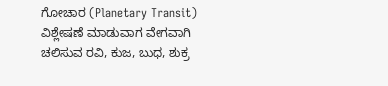ಗೋಚಾರ (Planetary Transit) ವಿಶ್ಲೇಷಣೆ ಮಾಡುವಾಗ ವೇಗವಾಗಿ ಚಲಿಸುವ ರವಿ, ಕುಜ, ಬುಧ, ಶುಕ್ರ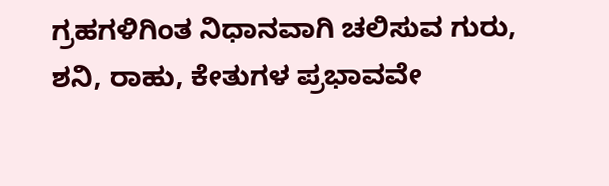ಗ್ರಹಗಳಿಗಿಂತ ನಿಧಾನವಾಗಿ ಚಲಿಸುವ ಗುರು, ಶನಿ, ರಾಹು, ಕೇತುಗಳ ಪ್ರಭಾವವೇ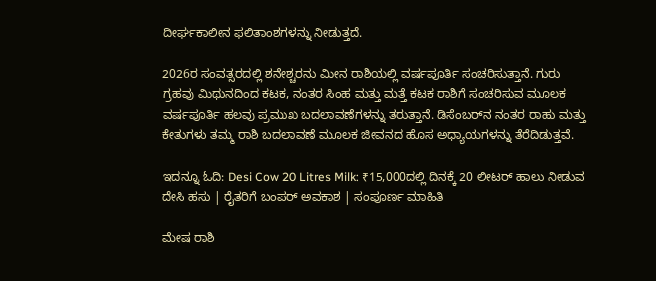ದೀರ್ಘಕಾಲೀನ ಫಲಿತಾಂಶಗಳನ್ನು ನೀಡುತ್ತದೆ.

2026ರ ಸಂವತ್ಸರದಲ್ಲಿ ಶನೇಶ್ಚರನು ಮೀನ ರಾಶಿಯಲ್ಲಿ ವರ್ಷಪೂರ್ತಿ ಸಂಚರಿಸುತ್ತಾನೆ. ಗುರು ಗ್ರಹವು ಮಿಥುನದಿಂದ ಕಟಕ, ನಂತರ ಸಿಂಹ ಮತ್ತು ಮತ್ತೆ ಕಟಕ ರಾಶಿಗೆ ಸಂಚರಿಸುವ ಮೂಲಕ ವರ್ಷಪೂರ್ತಿ ಹಲವು ಪ್ರಮುಖ ಬದಲಾವಣೆಗಳನ್ನು ತರುತ್ತಾನೆ. ಡಿಸೆಂಬರ್‌ನ ನಂತರ ರಾಹು ಮತ್ತು ಕೇತುಗಳು ತಮ್ಮ ರಾಶಿ ಬದಲಾವಣೆ ಮೂಲಕ ಜೀವನದ ಹೊಸ ಅಧ್ಯಾಯಗಳನ್ನು ತೆರೆದಿಡುತ್ತವೆ.

ಇದನ್ನೂ ಓದಿ: Desi Cow 20 Litres Milk: ₹15,000ದಲ್ಲಿ ದಿನಕ್ಕೆ 20 ಲೀಟರ್ ಹಾಲು ನೀಡುವ ದೇಸಿ ಹಸು | ರೈತರಿಗೆ ಬಂಪರ್ ಅವಕಾಶ | ಸಂಪೂರ್ಣ ಮಾಹಿತಿ

ಮೇಷ ರಾಶಿ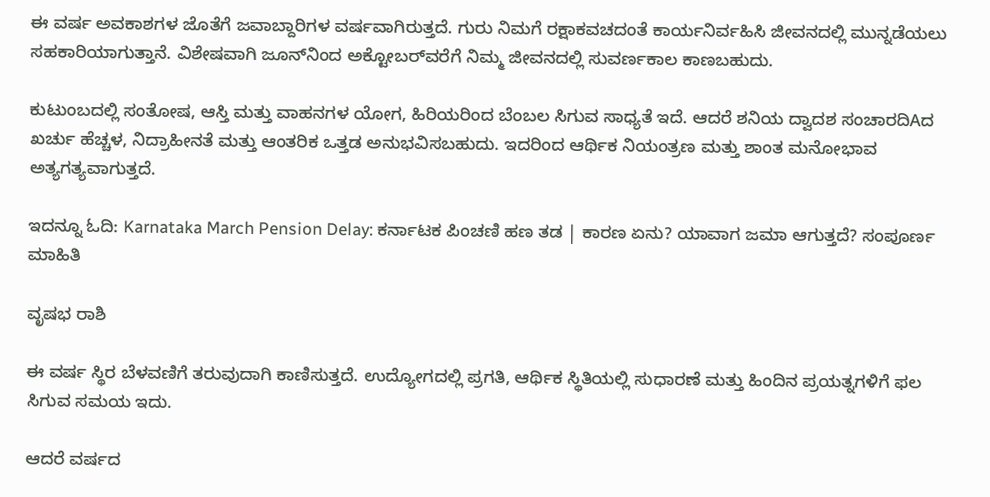ಈ ವರ್ಷ ಅವಕಾಶಗಳ ಜೊತೆಗೆ ಜವಾಬ್ದಾರಿಗಳ ವರ್ಷವಾಗಿರುತ್ತದೆ. ಗುರು ನಿಮಗೆ ರಕ್ಷಾಕವಚದಂತೆ ಕಾರ್ಯನಿರ್ವಹಿಸಿ ಜೀವನದಲ್ಲಿ ಮುನ್ನಡೆಯಲು ಸಹಕಾರಿಯಾಗುತ್ತಾನೆ. ವಿಶೇಷವಾಗಿ ಜೂನ್‌ನಿಂದ ಅಕ್ಟೋಬರ್‌ವರೆಗೆ ನಿಮ್ಮ ಜೀವನದಲ್ಲಿ ಸುವರ್ಣಕಾಲ ಕಾಣಬಹುದು.

ಕುಟುಂಬದಲ್ಲಿ ಸಂತೋಷ, ಆಸ್ತಿ ಮತ್ತು ವಾಹನಗಳ ಯೋಗ, ಹಿರಿಯರಿಂದ ಬೆಂಬಲ ಸಿಗುವ ಸಾಧ್ಯತೆ ಇದೆ. ಆದರೆ ಶನಿಯ ದ್ವಾದಶ ಸಂಚಾರದಿAದ ಖರ್ಚು ಹೆಚ್ಚಳ, ನಿದ್ರಾಹೀನತೆ ಮತ್ತು ಆಂತರಿಕ ಒತ್ತಡ ಅನುಭವಿಸಬಹುದು. ಇದರಿಂದ ಆರ್ಥಿಕ ನಿಯಂತ್ರಣ ಮತ್ತು ಶಾಂತ ಮನೋಭಾವ ಅತ್ಯಗತ್ಯವಾಗುತ್ತದೆ.

ಇದನ್ನೂ ಓದಿ: Karnataka March Pension Delay: ಕರ್ನಾಟಕ ಪಿಂಚಣಿ ಹಣ ತಡ | ಕಾರಣ ಏನು? ಯಾವಾಗ ಜಮಾ ಆಗುತ್ತದೆ? ಸಂಪೂರ್ಣ ಮಾಹಿತಿ

ವೃಷಭ ರಾಶಿ

ಈ ವರ್ಷ ಸ್ಥಿರ ಬೆಳವಣಿಗೆ ತರುವುದಾಗಿ ಕಾಣಿಸುತ್ತದೆ. ಉದ್ಯೋಗದಲ್ಲಿ ಪ್ರಗತಿ, ಆರ್ಥಿಕ ಸ್ಥಿತಿಯಲ್ಲಿ ಸುಧಾರಣೆ ಮತ್ತು ಹಿಂದಿನ ಪ್ರಯತ್ನಗಳಿಗೆ ಫಲ ಸಿಗುವ ಸಮಯ ಇದು.

ಆದರೆ ವರ್ಷದ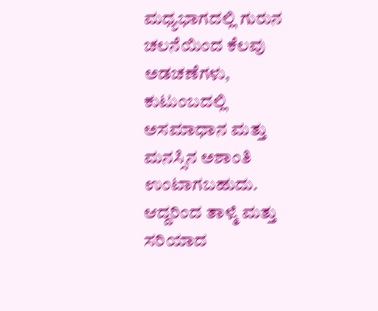ಮಧ್ಯಭಾಗದಲ್ಲಿ ಗುರುನ ಚಲನೆಯಿಂದ ಕೆಲವು ಅಡಚಣೆಗಳು, ಕುಟುಂಬದಲ್ಲಿ ಅಸಮಾಧಾನ ಮತ್ತು ಮನಸ್ಸಿನ ಅಶಾಂತಿ ಉಂಟಾಗಬಹುದು. ಆದ್ದರಿಂದ ತಾಳ್ಮೆ ಮತ್ತು ಸರಿಯಾದ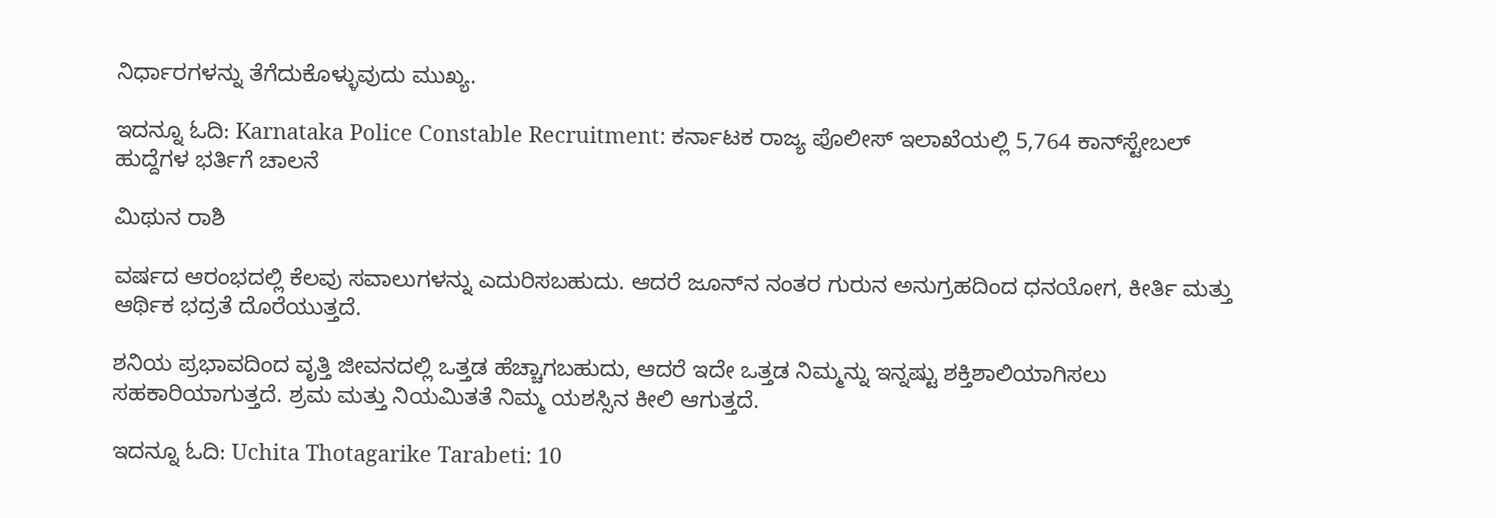ನಿರ್ಧಾರಗಳನ್ನು ತೆಗೆದುಕೊಳ್ಳುವುದು ಮುಖ್ಯ.

ಇದನ್ನೂ ಓದಿ: Karnataka Police Constable Recruitment: ಕರ್ನಾಟಕ ರಾಜ್ಯ ಪೊಲೀಸ್ ಇಲಾಖೆಯಲ್ಲಿ 5,764 ಕಾನ್‌ಸ್ಟೇಬಲ್ ಹುದ್ದೆಗಳ ಭರ್ತಿಗೆ ಚಾಲನೆ

ಮಿಥುನ ರಾಶಿ

ವರ್ಷದ ಆರಂಭದಲ್ಲಿ ಕೆಲವು ಸವಾಲುಗಳನ್ನು ಎದುರಿಸಬಹುದು. ಆದರೆ ಜೂನ್‌ನ ನಂತರ ಗುರುನ ಅನುಗ್ರಹದಿಂದ ಧನಯೋಗ, ಕೀರ್ತಿ ಮತ್ತು ಆರ್ಥಿಕ ಭದ್ರತೆ ದೊರೆಯುತ್ತದೆ.

ಶನಿಯ ಪ್ರಭಾವದಿಂದ ವೃತ್ತಿ ಜೀವನದಲ್ಲಿ ಒತ್ತಡ ಹೆಚ್ಚಾಗಬಹುದು, ಆದರೆ ಇದೇ ಒತ್ತಡ ನಿಮ್ಮನ್ನು ಇನ್ನಷ್ಟು ಶಕ್ತಿಶಾಲಿಯಾಗಿಸಲು ಸಹಕಾರಿಯಾಗುತ್ತದೆ. ಶ್ರಮ ಮತ್ತು ನಿಯಮಿತತೆ ನಿಮ್ಮ ಯಶಸ್ಸಿನ ಕೀಲಿ ಆಗುತ್ತದೆ.

ಇದನ್ನೂ ಓದಿ: Uchita Thotagarike Tarabeti: 10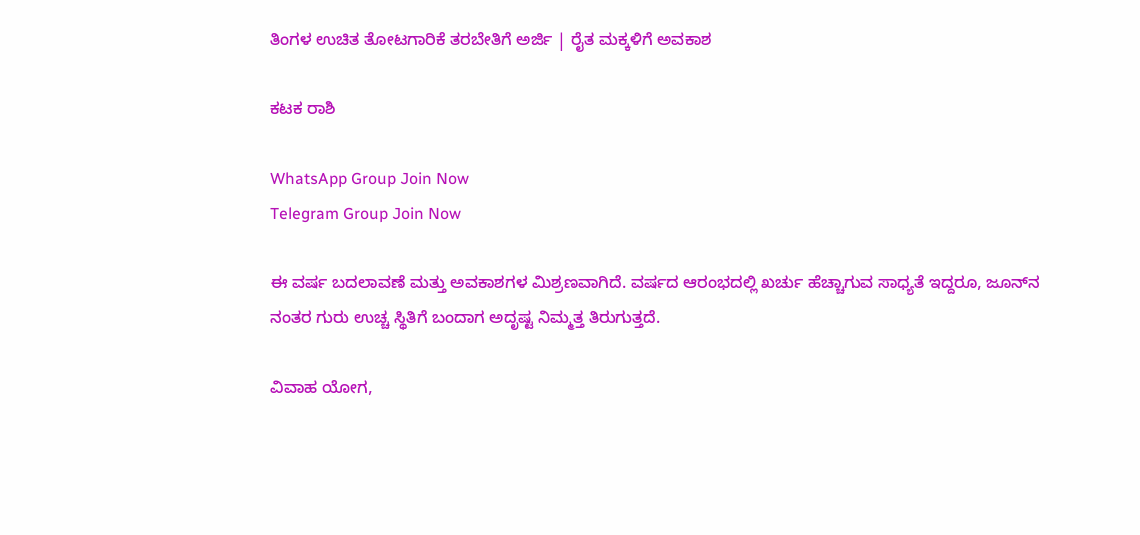ತಿಂಗಳ ಉಚಿತ ತೋಟಗಾರಿಕೆ ತರಬೇತಿಗೆ ಅರ್ಜಿ | ರೈತ ಮಕ್ಕಳಿಗೆ ಅವಕಾಶ

ಕಟಕ ರಾಶಿ

WhatsApp Group Join Now
Telegram Group Join Now

ಈ ವರ್ಷ ಬದಲಾವಣೆ ಮತ್ತು ಅವಕಾಶಗಳ ಮಿಶ್ರಣವಾಗಿದೆ. ವರ್ಷದ ಆರಂಭದಲ್ಲಿ ಖರ್ಚು ಹೆಚ್ಚಾಗುವ ಸಾಧ್ಯತೆ ಇದ್ದರೂ, ಜೂನ್‌ನ ನಂತರ ಗುರು ಉಚ್ಚ ಸ್ಥಿತಿಗೆ ಬಂದಾಗ ಅದೃಷ್ಟ ನಿಮ್ಮತ್ತ ತಿರುಗುತ್ತದೆ.

ವಿವಾಹ ಯೋಗ,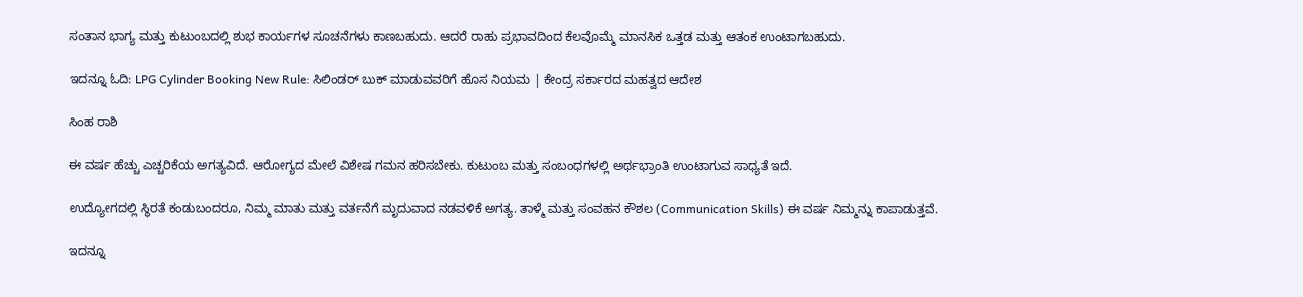ಸಂತಾನ ಭಾಗ್ಯ ಮತ್ತು ಕುಟುಂಬದಲ್ಲಿ ಶುಭ ಕಾರ್ಯಗಳ ಸೂಚನೆಗಳು ಕಾಣಬಹುದು. ಆದರೆ ರಾಹು ಪ್ರಭಾವದಿಂದ ಕೆಲವೊಮ್ಮೆ ಮಾನಸಿಕ ಒತ್ತಡ ಮತ್ತು ಆತಂಕ ಉಂಟಾಗಬಹುದು.

ಇದನ್ನೂ ಓದಿ: LPG Cylinder Booking New Rule: ಸಿಲಿಂಡರ್ ಬುಕ್ ಮಾಡುವವರಿಗೆ ಹೊಸ ನಿಯಮ | ಕೇಂದ್ರ ಸರ್ಕಾರದ ಮಹತ್ವದ ಆದೇಶ

ಸಿಂಹ ರಾಶಿ

ಈ ವರ್ಷ ಹೆಚ್ಚು ಎಚ್ಚರಿಕೆಯ ಅಗತ್ಯವಿದೆ. ಆರೋಗ್ಯದ ಮೇಲೆ ವಿಶೇಷ ಗಮನ ಹರಿಸಬೇಕು. ಕುಟುಂಬ ಮತ್ತು ಸಂಬಂಧಗಳಲ್ಲಿ ಅರ್ಥಭ್ರಾಂತಿ ಉಂಟಾಗುವ ಸಾಧ್ಯತೆ ಇದೆ.

ಉದ್ಯೋಗದಲ್ಲಿ ಸ್ಥಿರತೆ ಕಂಡುಬಂದರೂ, ನಿಮ್ಮ ಮಾತು ಮತ್ತು ವರ್ತನೆಗೆ ಮೃದುವಾದ ನಡವಳಿಕೆ ಅಗತ್ಯ. ತಾಳ್ಮೆ ಮತ್ತು ಸಂವಹನ ಕೌಶಲ (Communication Skills) ಈ ವರ್ಷ ನಿಮ್ಮನ್ನು ಕಾಪಾಡುತ್ತವೆ.

ಇದನ್ನೂ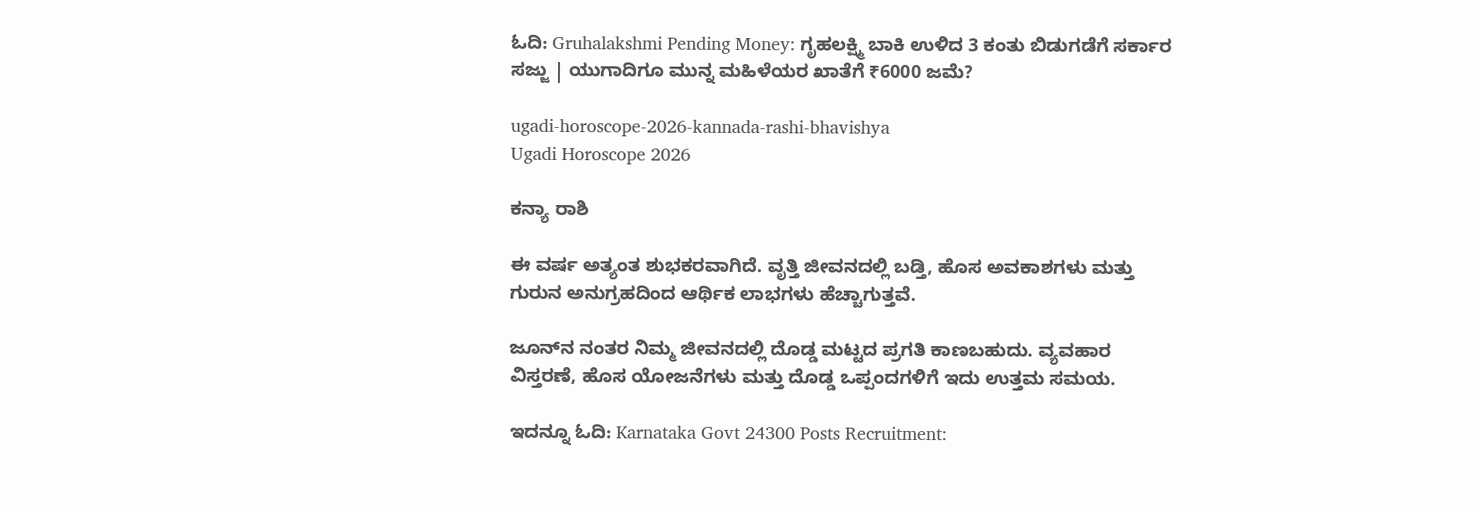ಓದಿ: Gruhalakshmi Pending Money: ಗೃಹಲಕ್ಷ್ಮಿ ಬಾಕಿ ಉಳಿದ 3 ಕಂತು ಬಿಡುಗಡೆಗೆ ಸರ್ಕಾರ ಸಜ್ಜು | ಯುಗಾದಿಗೂ ಮುನ್ನ ಮಹಿಳೆಯರ ಖಾತೆಗೆ ₹6000 ಜಮೆ?

ugadi-horoscope-2026-kannada-rashi-bhavishya
Ugadi Horoscope 2026

ಕನ್ಯಾ ರಾಶಿ

ಈ ವರ್ಷ ಅತ್ಯಂತ ಶುಭಕರವಾಗಿದೆ. ವೃತ್ತಿ ಜೀವನದಲ್ಲಿ ಬಡ್ತಿ, ಹೊಸ ಅವಕಾಶಗಳು ಮತ್ತು ಗುರುನ ಅನುಗ್ರಹದಿಂದ ಆರ್ಥಿಕ ಲಾಭಗಳು ಹೆಚ್ಚಾಗುತ್ತವೆ.

ಜೂನ್‌ನ ನಂತರ ನಿಮ್ಮ ಜೀವನದಲ್ಲಿ ದೊಡ್ಡ ಮಟ್ಟದ ಪ್ರಗತಿ ಕಾಣಬಹುದು. ವ್ಯವಹಾರ ವಿಸ್ತರಣೆ, ಹೊಸ ಯೋಜನೆಗಳು ಮತ್ತು ದೊಡ್ಡ ಒಪ್ಪಂದಗಳಿಗೆ ಇದು ಉತ್ತಮ ಸಮಯ.

ಇದನ್ನೂ ಓದಿ: Karnataka Govt 24300 Posts Recruitment: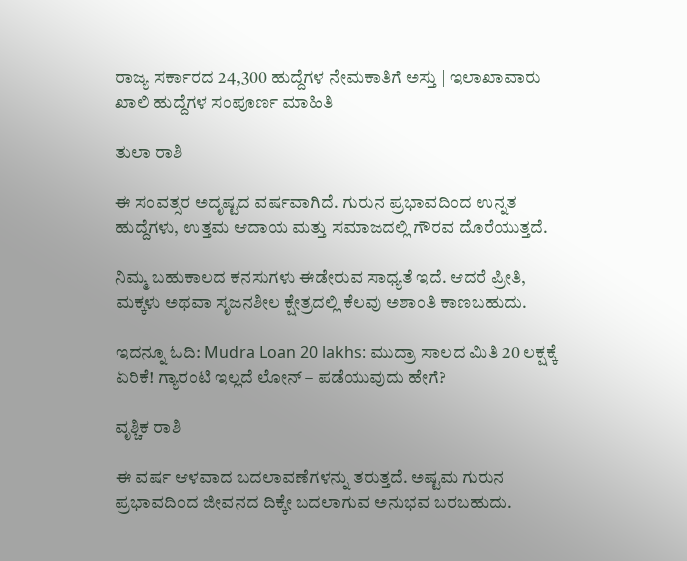ರಾಜ್ಯ ಸರ್ಕಾರದ 24,300 ಹುದ್ದೆಗಳ ನೇಮಕಾತಿಗೆ ಅಸ್ತು | ಇಲಾಖಾವಾರು ಖಾಲಿ ಹುದ್ದೆಗಳ ಸಂಪೂರ್ಣ ಮಾಹಿತಿ

ತುಲಾ ರಾಶಿ

ಈ ಸಂವತ್ಸರ ಅದೃಷ್ಟದ ವರ್ಷವಾಗಿದೆ. ಗುರುನ ಪ್ರಭಾವದಿಂದ ಉನ್ನತ ಹುದ್ದೆಗಳು, ಉತ್ತಮ ಆದಾಯ ಮತ್ತು ಸಮಾಜದಲ್ಲಿ ಗೌರವ ದೊರೆಯುತ್ತದೆ.

ನಿಮ್ಮ ಬಹುಕಾಲದ ಕನಸುಗಳು ಈಡೇರುವ ಸಾಧ್ಯತೆ ಇದೆ. ಆದರೆ ಪ್ರೀತಿ, ಮಕ್ಕಳು ಅಥವಾ ಸೃಜನಶೀಲ ಕ್ಷೇತ್ರದಲ್ಲಿ ಕೆಲವು ಅಶಾಂತಿ ಕಾಣಬಹುದು.

ಇದನ್ನೂ ಓದಿ: Mudra Loan 20 lakhs: ಮುದ್ರಾ ಸಾಲದ ಮಿತಿ 20 ಲಕ್ಷಕ್ಕೆ ಏರಿಕೆ! ಗ್ಯಾರಂಟಿ ಇಲ್ಲದೆ ಲೋನ್ – ಪಡೆಯುವುದು ಹೇಗೆ?

ವೃಶ್ಚಿಕ ರಾಶಿ

ಈ ವರ್ಷ ಆಳವಾದ ಬದಲಾವಣೆಗಳನ್ನು ತರುತ್ತದೆ. ಅಷ್ಟಮ ಗುರುನ ಪ್ರಭಾವದಿಂದ ಜೀವನದ ದಿಕ್ಕೇ ಬದಲಾಗುವ ಅನುಭವ ಬರಬಹುದು.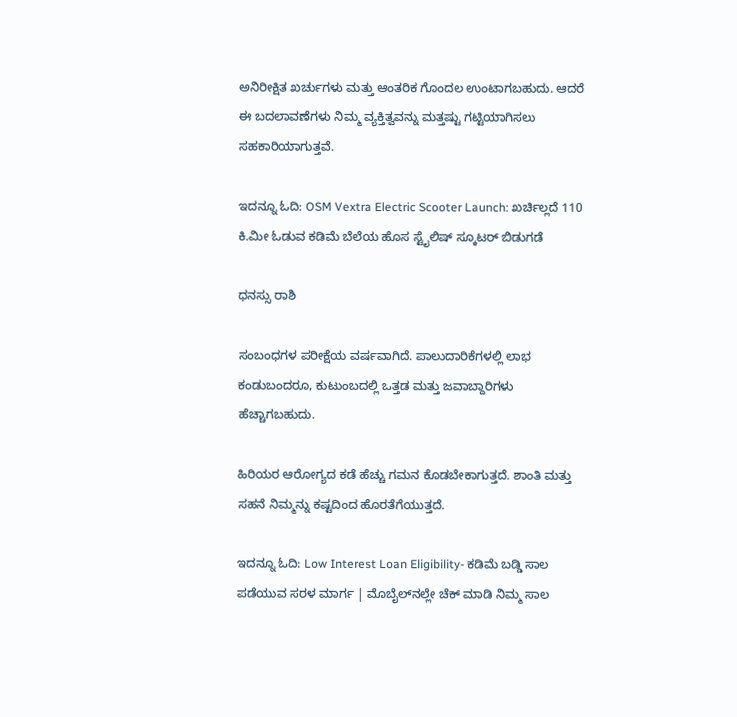ಅನಿರೀಕ್ಷಿತ ಖರ್ಚುಗಳು ಮತ್ತು ಆಂತರಿಕ ಗೊಂದಲ ಉಂಟಾಗಬಹುದು. ಆದರೆ ಈ ಬದಲಾವಣೆಗಳು ನಿಮ್ಮ ವ್ಯಕ್ತಿತ್ವವನ್ನು ಮತ್ತಷ್ಟು ಗಟ್ಟಿಯಾಗಿಸಲು ಸಹಕಾರಿಯಾಗುತ್ತವೆ.

ಇದನ್ನೂ ಓದಿ: OSM Vextra Electric Scooter Launch: ಖರ್ಚಿಲ್ಲದೆ 110 ಕಿ.ಮೀ ಓಡುವ ಕಡಿಮೆ ಬೆಲೆಯ ಹೊಸ ಸ್ಟೈಲಿಷ್ ಸ್ಕೂಟರ್ ಬಿಡುಗಡೆ

ಧನಸ್ಸು ರಾಶಿ

ಸಂಬಂಧಗಳ ಪರೀಕ್ಷೆಯ ವರ್ಷವಾಗಿದೆ. ಪಾಲುದಾರಿಕೆಗಳಲ್ಲಿ ಲಾಭ ಕಂಡುಬಂದರೂ, ಕುಟುಂಬದಲ್ಲಿ ಒತ್ತಡ ಮತ್ತು ಜವಾಬ್ದಾರಿಗಳು ಹೆಚ್ಚಾಗಬಹುದು.

ಹಿರಿಯರ ಆರೋಗ್ಯದ ಕಡೆ ಹೆಚ್ಚು ಗಮನ ಕೊಡಬೇಕಾಗುತ್ತದೆ. ಶಾಂತಿ ಮತ್ತು ಸಹನೆ ನಿಮ್ಮನ್ನು ಕಷ್ಟದಿಂದ ಹೊರತೆಗೆಯುತ್ತದೆ.

ಇದನ್ನೂ ಓದಿ: Low Interest Loan Eligibility- ಕಡಿಮೆ ಬಡ್ಡಿ ಸಾಲ ಪಡೆಯುವ ಸರಳ ಮಾರ್ಗ | ಮೊಬೈಲ್‌ನಲ್ಲೇ ಚೆಕ್ ಮಾಡಿ ನಿಮ್ಮ ಸಾಲ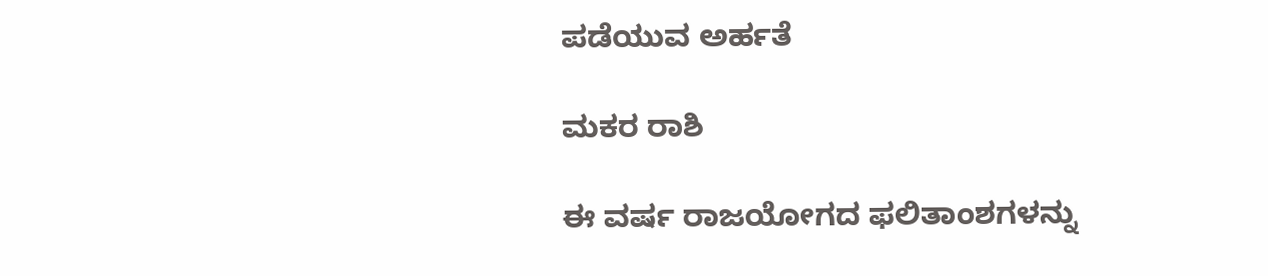ಪಡೆಯುವ ಅರ್ಹತೆ

ಮಕರ ರಾಶಿ

ಈ ವರ್ಷ ರಾಜಯೋಗದ ಫಲಿತಾಂಶಗಳನ್ನು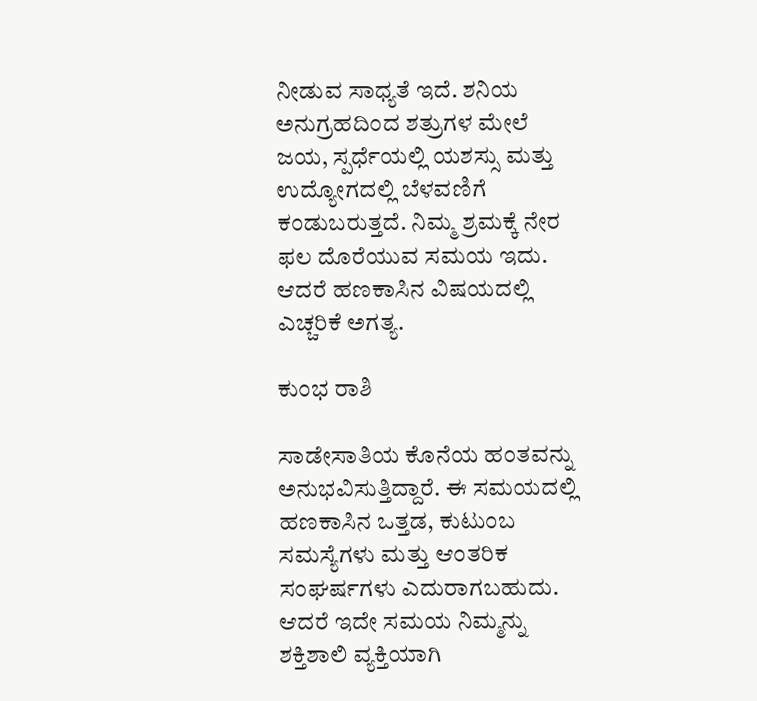ನೀಡುವ ಸಾಧ್ಯತೆ ಇದೆ. ಶನಿಯ ಅನುಗ್ರಹದಿಂದ ಶತ್ರುಗಳ ಮೇಲೆ ಜಯ, ಸ್ಪರ್ಧೆಯಲ್ಲಿ ಯಶಸ್ಸು ಮತ್ತು ಉದ್ಯೋಗದಲ್ಲಿ ಬೆಳವಣಿಗೆ ಕಂಡುಬರುತ್ತದೆ. ನಿಮ್ಮ ಶ್ರಮಕ್ಕೆ ನೇರ ಫಲ ದೊರೆಯುವ ಸಮಯ ಇದು. ಆದರೆ ಹಣಕಾಸಿನ ವಿಷಯದಲ್ಲಿ ಎಚ್ಚರಿಕೆ ಅಗತ್ಯ.

ಕುಂಭ ರಾಶಿ

ಸಾಡೇಸಾತಿಯ ಕೊನೆಯ ಹಂತವನ್ನು ಅನುಭವಿಸುತ್ತಿದ್ದಾರೆ. ಈ ಸಮಯದಲ್ಲಿ ಹಣಕಾಸಿನ ಒತ್ತಡ, ಕುಟುಂಬ ಸಮಸ್ಯೆಗಳು ಮತ್ತು ಆಂತರಿಕ ಸಂಘರ್ಷಗಳು ಎದುರಾಗಬಹುದು. ಆದರೆ ಇದೇ ಸಮಯ ನಿಮ್ಮನ್ನು ಶಕ್ತಿಶಾಲಿ ವ್ಯಕ್ತಿಯಾಗಿ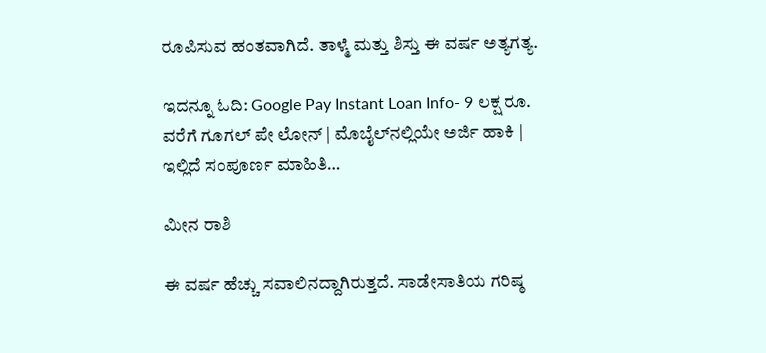ರೂಪಿಸುವ ಹಂತವಾಗಿದೆ. ತಾಳ್ಮೆ ಮತ್ತು ಶಿಸ್ತು ಈ ವರ್ಷ ಅತ್ಯಗತ್ಯ.

ಇದನ್ನೂ ಓದಿ: Google Pay Instant Loan Info- 9 ಲಕ್ಷ ರೂ. ವರೆಗೆ ಗೂಗಲ್ ಪೇ ಲೋನ್ | ಮೊಬೈಲ್‌ನಲ್ಲಿಯೇ ಅರ್ಜಿ ಹಾಕಿ | ಇಲ್ಲಿದೆ ಸಂಪೂರ್ಣ ಮಾಹಿತಿ…

ಮೀನ ರಾಶಿ

ಈ ವರ್ಷ ಹೆಚ್ಚು ಸವಾಲಿನದ್ದಾಗಿರುತ್ತದೆ. ಸಾಡೇಸಾತಿಯ ಗರಿಷ್ಠ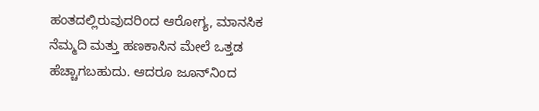ಹಂತದಲ್ಲಿರುವುದರಿಂದ ಆರೋಗ್ಯ, ಮಾನಸಿಕ ನೆಮ್ಮದಿ ಮತ್ತು ಹಣಕಾಸಿನ ಮೇಲೆ ಒತ್ತಡ ಹೆಚ್ಚಾಗಬಹುದು. ಆದರೂ ಜೂನ್‌ನಿಂದ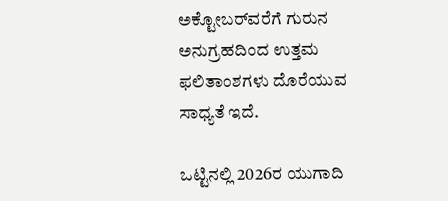ಅಕ್ಟೋಬರ್‌ವರೆಗೆ ಗುರುನ ಅನುಗ್ರಹದಿಂದ ಉತ್ತಮ ಫಲಿತಾಂಶಗಳು ದೊರೆಯುವ ಸಾಧ್ಯತೆ ಇದೆ.

ಒಟ್ಟಿನಲ್ಲಿ 2026ರ ಯುಗಾದಿ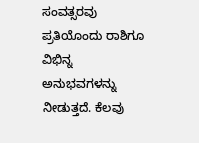ಸಂವತ್ಸರವು ಪ್ರತಿಯೊಂದು ರಾಶಿಗೂ ವಿಭಿನ್ನ ಅನುಭವಗಳನ್ನು ನೀಡುತ್ತದೆ. ಕೆಲವು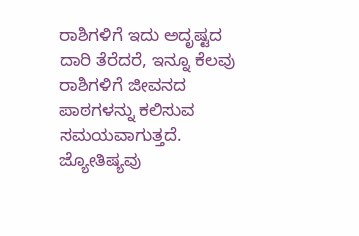ರಾಶಿಗಳಿಗೆ ಇದು ಅದೃಷ್ಟದ ದಾರಿ ತೆರೆದರೆ, ಇನ್ನೂ ಕೆಲವು ರಾಶಿಗಳಿಗೆ ಜೀವನದ ಪಾಠಗಳನ್ನು ಕಲಿಸುವ ಸಮಯವಾಗುತ್ತದೆ. ಜ್ಯೋತಿಷ್ಯವು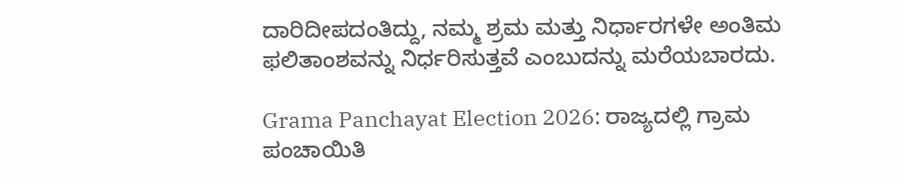ದಾರಿದೀಪದಂತಿದ್ದು, ನಮ್ಮ ಶ್ರಮ ಮತ್ತು ನಿರ್ಧಾರಗಳೇ ಅಂತಿಮ ಫಲಿತಾಂಶವನ್ನು ನಿರ್ಧರಿಸುತ್ತವೆ ಎಂಬುದನ್ನು ಮರೆಯಬಾರದು.

Grama Panchayat Election 2026: ರಾಜ್ಯದಲ್ಲಿ ಗ್ರಾಮ ಪಂಚಾಯಿತಿ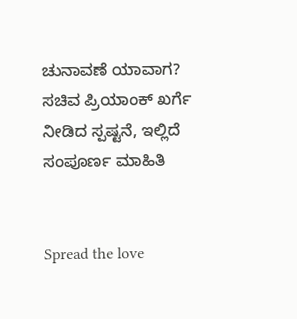ಚುನಾವಣೆ ಯಾವಾಗ? ಸಚಿವ ಪ್ರಿಯಾಂಕ್ ಖರ್ಗೆ ನೀಡಿದ ಸ್ಪಷ್ಟನೆ, ಇಲ್ಲಿದೆ ಸಂಪೂರ್ಣ ಮಾಹಿತಿ


Spread the love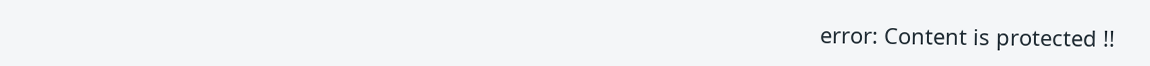error: Content is protected !!